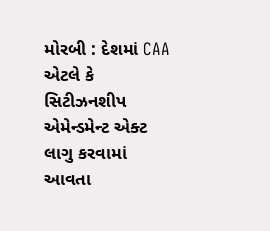મોરબી : દેશમાં CAA એટલે કે સિટીઝનશીપ એમેન્ડમેન્ટ એક્ટ લાગુ કરવામાં આવતા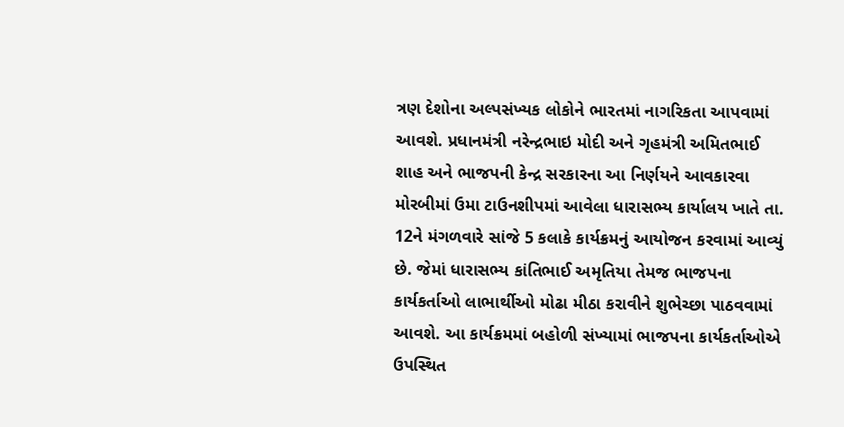ત્રણ દેશોના અલ્પસંખ્યક લોકોને ભારતમાં નાગરિકતા આપવામાં આવશે. પ્રધાનમંત્રી નરેન્દ્રભાઇ મોદી અને ગૃહમંત્રી અમિતભાઈ શાહ અને ભાજપની કેન્દ્ર સરકારના આ નિર્ણયને આવકારવા મોરબીમાં ઉમા ટાઉનશીપમાં આવેલા ધારાસભ્ય કાર્યાલય ખાતે તા. 12ને મંગળવારે સાંજે 5 કલાકે કાર્યક્રમનું આયોજન કરવામાં આવ્યું છે. જેમાં ધારાસભ્ય કાંતિભાઈ અમૃતિયા તેમજ ભાજપના કાર્યકર્તાઓ લાભાર્થીઓ મોઢા મીઠા કરાવીને શુભેચ્છા પાઠવવામાં આવશે. આ કાર્યક્રમમાં બહોળી સંખ્યામાં ભાજપના કાર્યકર્તાઓએ ઉપસ્થિત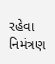રહેવા નિમંત્રણ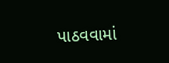પાઠવવામાં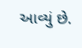આવ્યું છે.